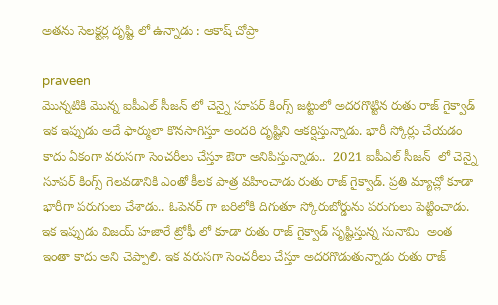అతను సెలక్టర్ల దృష్టి లో ఉన్నాడు : ఆకాష్ చోప్రా

praveen
మొన్నటికి మొన్న ఐపీఎల్ సీజన్ లో చెన్నై సూపర్ కింగ్స్ జట్టులో అదరగొట్టిన రుతు రాజ్ గైక్వాడ్   ఇక ఇప్పుడు అదే ఫార్ములా కొనసాగిస్తూ అందరి దృష్టిని ఆకర్షిస్తున్నాడు. భారీ స్కోర్లు చేయడం కాదు ఏకంగా వరుసగా సెంచరీలు చేస్తూ ఔరా అనిపిస్తున్నాడు..  2021 ఐపీఎల్ సీజన్  లో చెన్నై సూపర్ కింగ్స్ గెలవడానికి ఎంతో కీలక పాత్ర వహించాడు రుతు రాజ్ గైక్వాడ్. ప్రతి మ్యాచ్లో కూడా భారీగా పరుగులు చేశాడు.. ఓపెనర్ గా బరిలోకి దిగుతూ స్కోరుబోర్డును పరుగులు పెట్టించాడు. ఇక ఇప్పుడు విజయ్ హజారే ట్రోఫీ లో కూడా రుతు రాజ్ గైక్వాడ్ సృష్టిస్తున్న సునామి  అంత ఇంతా కాదు అని చెప్పాలి. ఇక వరుసగా సెంచరీలు చేస్తూ అదరగొడుతున్నాడు రుతు రాజ్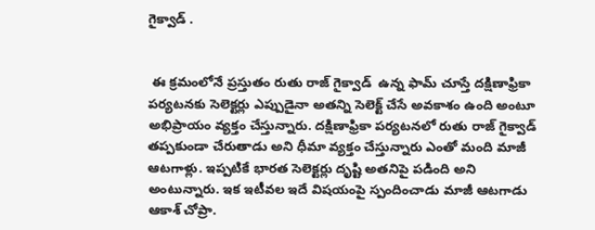గైక్వాడ్ .


 ఈ క్రమంలోనే ప్రస్తుతం రుతు రాజ్ గైక్వాడ్  ఉన్న ఫామ్ చూస్తే దక్షిణాఫ్రికా పర్యటనకు సెలెక్టర్లు ఎప్పుడైనా అతన్ని సెలెక్ట్ చేసే అవకాశం ఉంది అంటూ అభిప్రాయం వ్యక్తం చేస్తున్నారు. దక్షిణాఫ్రికా పర్యటనలో రుతు రాజ్ గైక్వాడ్  తప్పకుండా చేరుతాడు అని ధీమా వ్యక్తం చేస్తున్నారు ఎంతో మంది మాజీ ఆటగాళ్లు. ఇప్పటికే భారత సెలెక్టర్లు దృష్టి అతనిపై పడింది అని అంటున్నారు. ఇక ఇటీవల ఇదే విషయంపై స్పందించాడు మాజీ ఆటగాడు ఆకాశ్ చోప్రా.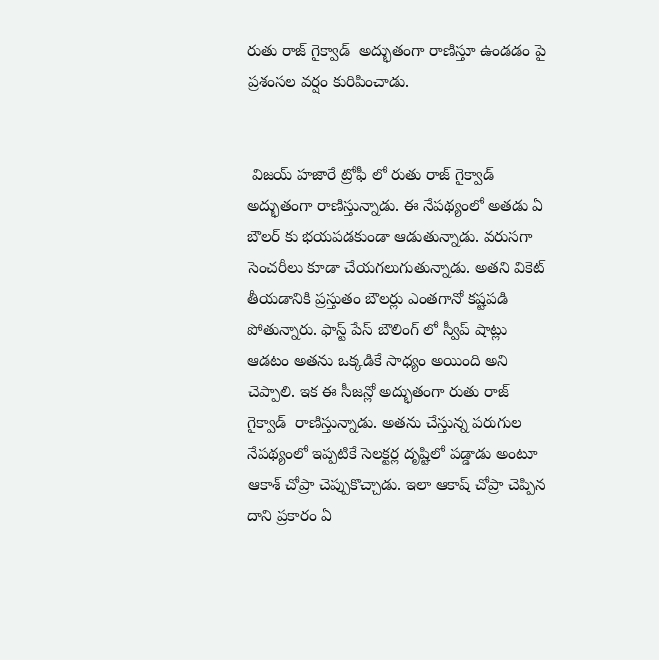రుతు రాజ్ గైక్వాడ్  అద్భుతంగా రాణిస్తూ ఉండడం పై ప్రశంసల వర్షం కురిపించాడు.


 విజయ్ హజారే ట్రోఫీ లో రుతు రాజ్ గైక్వాడ్   అద్భుతంగా రాణిస్తున్నాడు. ఈ నేపథ్యంలో అతడు ఏ బౌలర్ కు భయపడకుండా ఆడుతున్నాడు. వరుసగా సెంచరీలు కూడా చేయగలుగుతున్నాడు. అతని వికెట్ తీయడానికి ప్రస్తుతం బౌలర్లు ఎంతగానో కష్టపడి పోతున్నారు. ఫాస్ట్ పేస్ బౌలింగ్ లో స్వీప్ షాట్లు ఆడటం అతను ఒక్కడికే సాధ్యం అయింది అని చెప్పాలి. ఇక ఈ సీజన్లో అద్భుతంగా రుతు రాజ్ గైక్వాడ్  రాణిస్తున్నాడు. అతను చేస్తున్న పరుగుల నేపథ్యంలో ఇప్పటికే సెలక్టర్ల దృష్టిలో పడ్డాడు అంటూ ఆకాశ్ చోప్రా చెప్పుకొచ్చాడు. ఇలా ఆకాష్ చోప్రా చెప్పిన దాని ప్రకారం ఏ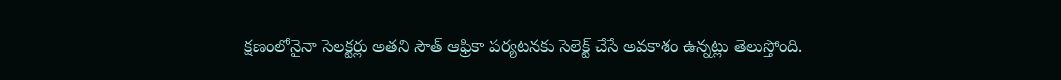క్షణంలోనైనా సెలక్టర్లు అతని సౌత్ ఆఫ్రికా పర్యటనకు సెలెక్ట్ చేసే అవకాశం ఉన్నట్లు తెలుస్తోంది.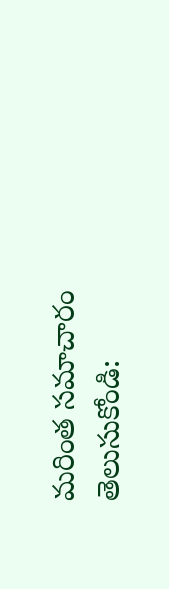మరింత సమాచారం తెలుసుకోండి: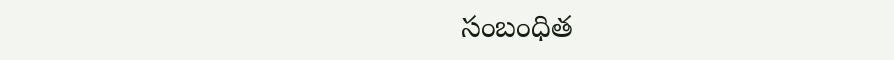సంబంధిత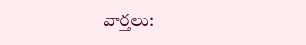వార్తలు: